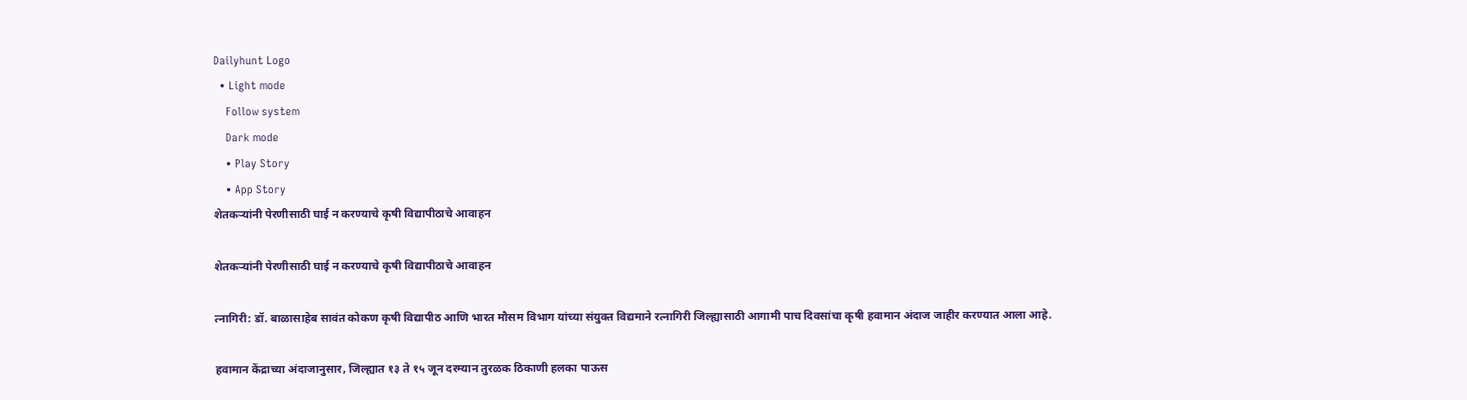Dailyhunt Logo
  • Light mode
    Follow system
    Dark mode
    • Play Story
    • App Story
शेतकऱ्यांनी पेरणीसाठी घाई न करण्याचे कृषी विद्यापीठाचे आवाहन

शेतकऱ्यांनी पेरणीसाठी घाई न करण्याचे कृषी विद्यापीठाचे आवाहन

त्नागिरी: डॉ. बाळासाहेब सावंत कोकण कृषी विद्यापीठ आणि भारत मौसम विभाग यांच्या संयुक्त विद्यमाने रत्नागिरी जिल्ह्यासाठी आगामी पाच दिवसांचा कृषी हवामान अंदाज जाहीर करण्यात आला आहे.

हवामान केंद्राच्या अंदाजानुसार, जिल्ह्यात १३ ते १५ जून दरम्यान तुरळक ठिकाणी हलका पाऊस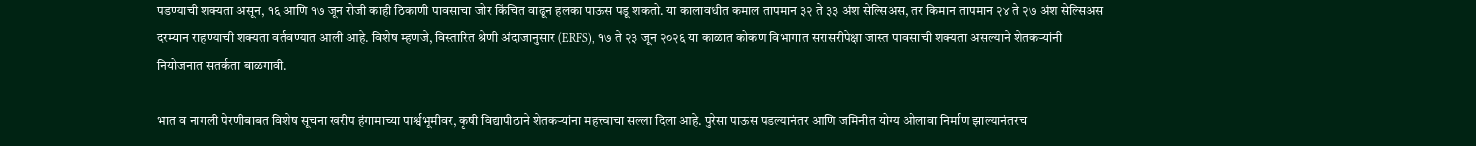पडण्याची शक्यता असून, १६ आणि १७ जून रोजी काही ठिकाणी पावसाचा जोर किंचित वाढून हलका पाऊस पडू शकतो. या कालावधीत कमाल तापमान ३२ ते ३३ अंश सेल्सिअस, तर किमान तापमान २४ ते २७ अंश सेल्सिअस दरम्यान राहण्याची शक्यता वर्तवण्यात आली आहे. विशेष म्हणजे, विस्तारित श्रेणी अंदाजानुसार (ERFS), १७ ते २३ जून २०२६ या काळात कोकण विभागात सरासरीपेक्षा जास्त पावसाची शक्यता असल्याने शेतकऱ्यांनी नियोजनात सतर्कता बाळगावी.

भात व नागली पेरणीबाबत विशेष सूचना खरीप हंगामाच्या पार्श्वभूमीवर, कृषी विद्यापीठाने शेतकऱ्यांना महत्त्वाचा सल्ला दिला आहे. पुरेसा पाऊस पडल्यानंतर आणि जमिनीत योग्य ओलावा निर्माण झाल्यानंतरच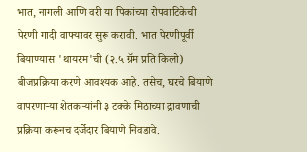भात, नागली आणि वरी या पिकांच्या रोपवाटिकेची पेरणी गादी वाफ्यावर सुरू करावी. भात पेरणीपूर्वी बियाण्यास 'थायरम'ची (२.५ ग्रॅम प्रति किलो) बीजप्रक्रिया करणे आवश्यक आहे. तसेच, घरचे बियाणे वापरणाऱ्या शेतकऱ्यांनी ३ टक्के मिठाच्या द्रावणाची प्रक्रिया करूनच दर्जेदार बियाणे निवडावे.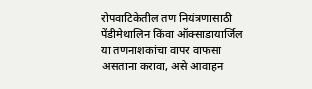रोपवाटिकेतील तण नियंत्रणासाठी पेंडीमेथालिन किंवा ऑक्साडायार्जिल या तणनाशकांचा वापर वाफसा असताना करावा, असे आवाहन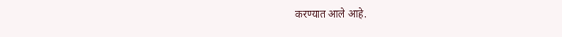करण्यात आले आहे.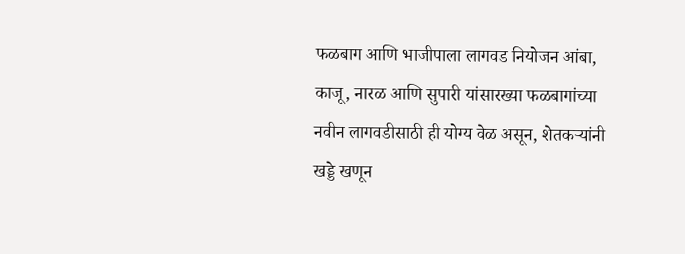फळबाग आणि भाजीपाला लागवड नियोजन आंबा, काजू, नारळ आणि सुपारी यांसारख्या फळबागांच्या नवीन लागवडीसाठी ही योग्य वेळ असून, शेतकऱ्यांनी खड्डे खणून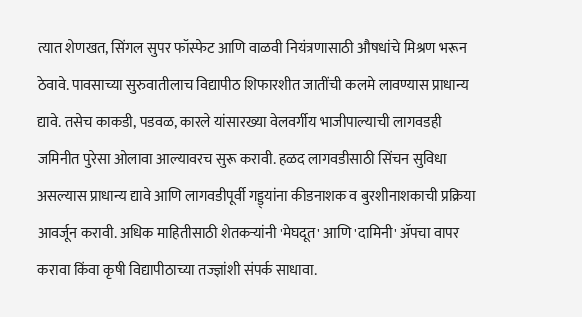त्यात शेणखत, सिंगल सुपर फॉस्फेट आणि वाळवी नियंत्रणासाठी औषधांचे मिश्रण भरून ठेवावे. पावसाच्या सुरुवातीलाच विद्यापीठ शिफारशीत जातींची कलमे लावण्यास प्राधान्य द्यावे. तसेच काकडी, पडवळ, कारले यांसारख्या वेलवर्गीय भाजीपाल्याची लागवडही जमिनीत पुरेसा ओलावा आल्यावरच सुरू करावी. हळद लागवडीसाठी सिंचन सुविधा असल्यास प्राधान्य द्यावे आणि लागवडीपूर्वी गड्ड्यांना कीडनाशक व बुरशीनाशकाची प्रक्रिया आवर्जून करावी. अधिक माहितीसाठी शेतकऱ्यांनी 'मेघदूत' आणि 'दामिनी' ॲपचा वापर करावा किंवा कृषी विद्यापीठाच्या तज्ज्ञांशी संपर्क साधावा.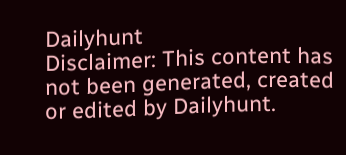Dailyhunt
Disclaimer: This content has not been generated, created or edited by Dailyhunt.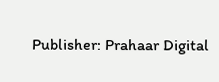Publisher: Prahaar Digital